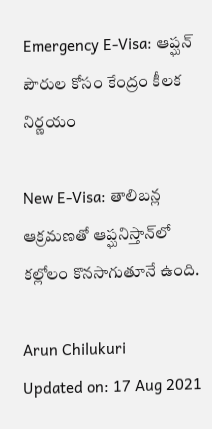Emergency E-Visa: ఆప్ఘన్ పౌరుల కోసం కేంద్రం కీలక నిర్ణయం

New E-Visa: తాలిబన్ల ఆక్రమణతో ఆప్ఘనిస్తాన్‌లో కల్లోలం కొనసాగుతూనే ఉంది.

Arun Chilukuri
Updated on: 17 Aug 2021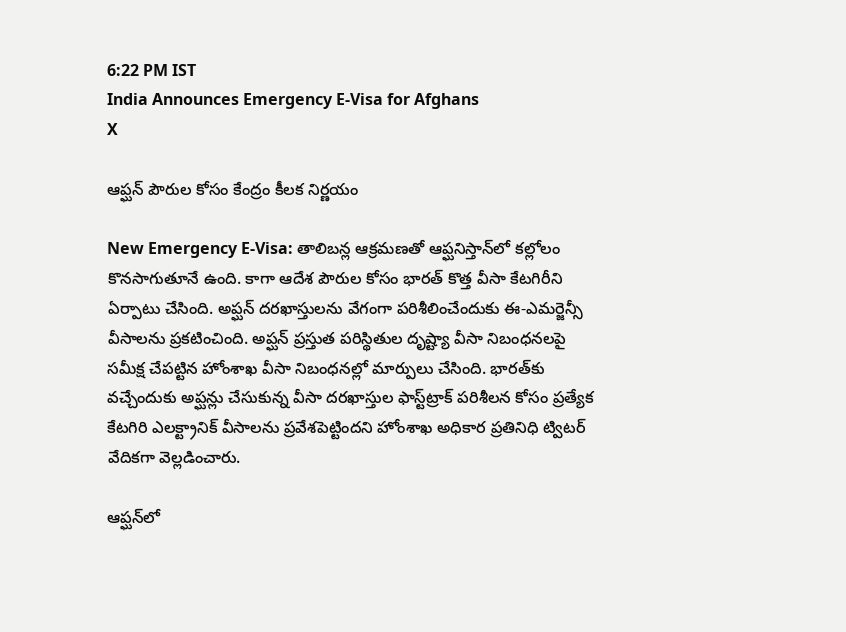6:22 PM IST
India Announces Emergency E-Visa for Afghans
X

ఆప్ఘన్ పౌరుల కోసం కేంద్రం కీలక నిర్ణయం

New Emergency E-Visa: తాలిబన్ల ఆక్రమణతో ఆప్ఘనిస్తాన్‌లో కల్లోలం కొనసాగుతూనే ఉంది. కాగా ఆదేశ పౌరుల కోసం భారత్‌ కొత్త వీసా కేటగిరీని ఏర్పాటు చేసింది. అప్ఘన్‌ దరఖాస్తులను వేగంగా పరిశీలించేందుకు ఈ-ఎమర్జెన్సీ వీసాలను ప్రకటించింది. అప్ఘన్‌ ప్రస్తుత పరిస్థితుల దృష్ట్యా వీసా నిబంధనలపై సమీక్ష చేపట్టిన హోంశాఖ వీసా నిబంధనల్లో మార్పులు చేసింది. భారత్‌కు వచ్చేందుకు అప్ఘన్లు చేసుకున్న వీసా దరఖాస్తుల ఫాస్ట్‌ట్రాక్‌ పరిశీలన కోసం ప్రత్యేక కేటగిరి ఎలక్ట్రానిక్‌ వీసాలను ప్రవేశపెట్టిందని హోంశాఖ అధికార ప్రతినిధి ట్విటర్‌ వేదికగా వెల్లడించారు.

ఆప్ఘన్‌లో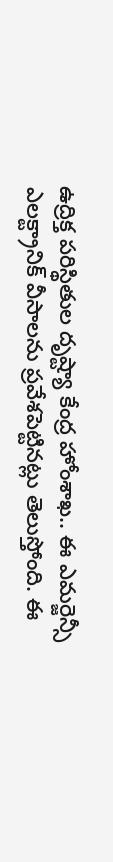ఉద్రిక్త పరిస్థితుల దృష్ట్యా కేంద్ర హోంశాఖ.. ఈ ఎమర్జెన్సీ ఎలక్ట్రానిక్‌ వీసాలను ప్రవేశపెట్టినట్లు తెలుస్తోంది. ఈ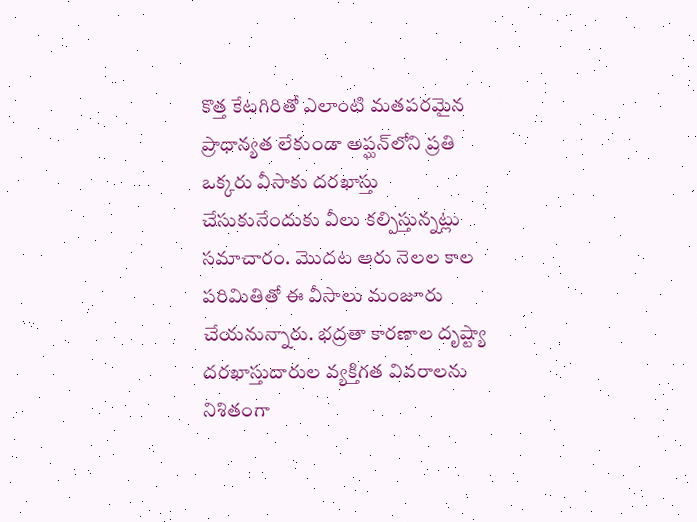కొత్త కేటగిరితో ఎలాంటి మతపరమైన ప్రాధాన్యత లేకుండా అప్ఘన్‌లోని ప్రతి ఒక్కరు వీసాకు దరఖాస్తు చేసుకునేందుకు వీలు కల్పిస్తున్నట్లు సమాచారం. మొదట ఆరు నెలల కాల పరిమితితో ఈ వీసాలు మంజూరు చేయనున్నారు. భద్రతా కారణాల దృష్ట్యా దరఖాస్తుదారుల వ్యక్తిగత వివరాలను నిశితంగా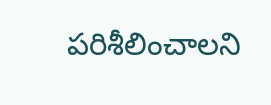పరిశీలించాలని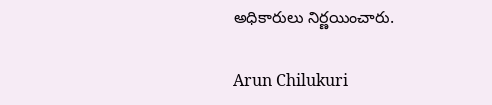అధికారులు నిర్ణయించారు.

Arun Chilukuri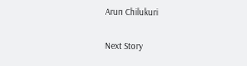Arun Chilukuri

Next Story